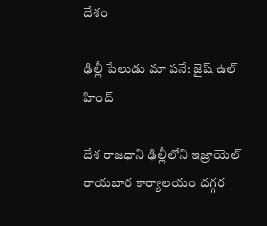దేశం

ఢిల్లీ పేలుడు మా పనే: జైష్ ఉల్ హింద్

దేశ రాజధాని ఢిల్లీలోని ఇజ్రాయెల్ రాయబార కార్యాలయం దగ్గర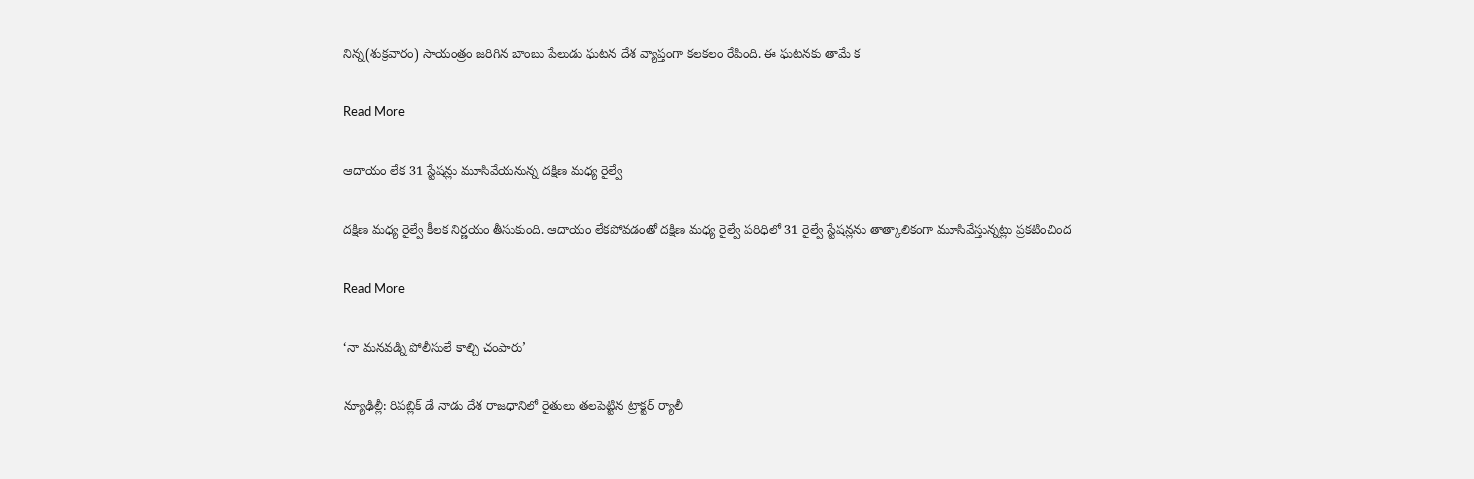నిన్న(శుక్రవారం) సాయంత్రం జరిగిన బాంబు పేలుడు ఘటన దేశ వ్యాప్తంగా కలకలం రేపింది. ఈ ఘటనకు తామే క

Read More

ఆదాయం లేక 31 స్టేషన్లు మూసివేయనున్న దక్షిణ మధ్య రైల్వే

దక్షిణ మధ్య రైల్వే కీలక నిర్ణయం తీసుకుంది. ఆదాయం లేకపోవడంతో దక్షిణ మధ్య రైల్వే పరిధిలో 31 రైల్వే స్టేషన్లను తాత్కాలికంగా మూసివేస్తున్నట్లు ప్రకటించింద

Read More

‘నా మనవడ్ని పోలీసులే కాల్చి చంపారు’

న్యూఢిల్లీ: రిపబ్లిక్ డే నాడు దేశ రాజధానిలో రైతులు తలపెట్టిన ట్రాక్టర్ ర్యాలీ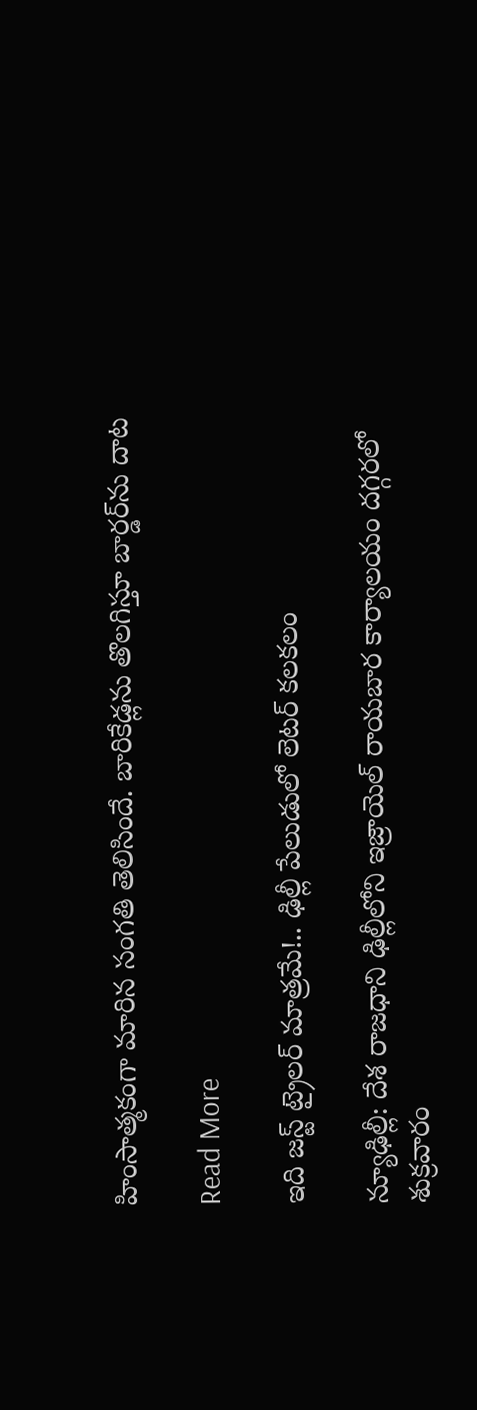హింసాత్మకంగా మారిన సంగతి తెలిసిందే. బారికేడ్లను తొలగిస్తూ బార్డర్‌ను దాట

Read More

ఇది జస్ట్ ట్రైలర్ మాత్రమే!.. ఢిల్లీ పేలుడులో లెటర్ కలకలం

న్యూఢిల్లీ: దేశ రాజధాని ఢిల్లీలోని ఇజ్రాయెల్‌‌ రాయబార కార్యాలయం దగ్గరలో శుక్రవారం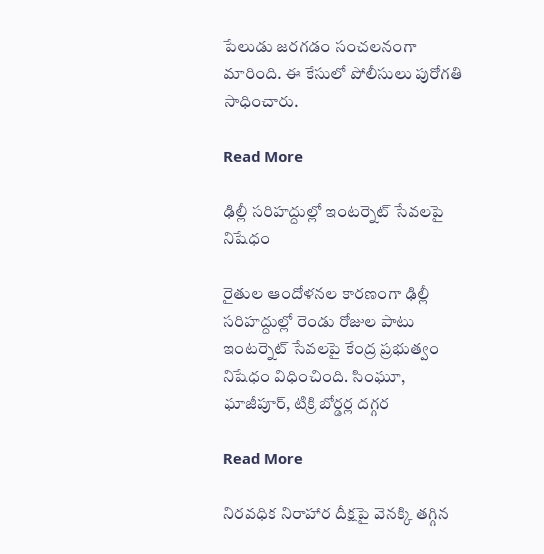పేలుడు జరగడం సంచలనంగా మారింది. ఈ కేసులో పోలీసులు పురోగతి సాధించారు.

Read More

ఢిల్లీ సరిహద్దుల్లో ఇంటర్నెట్ సేవలపై నిషేధం

రైతుల ఆందోళనల కారణంగా ఢిల్లీ సరిహద్దుల్లో రెండు రోజుల పాటు ఇంటర్నెట్ సేవలపై కేంద్ర ప్రభుత్వం నిషేధం విధించింది. సింఘూ, ఘాజీపూర్, టిక్రి బోర్డర్ల దగ్గర

Read More

నిరవధిక నిరాహార దీక్షపై వెనక్కి తగ్గిన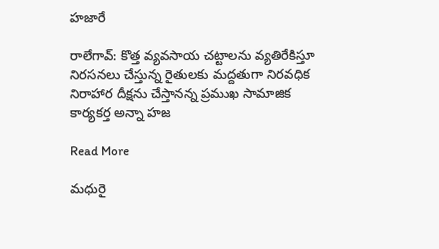హజారే

రాలేగావ్: కొత్త వ్యవసాయ చట్టాలను వ్యతిరేకిస్తూ నిరసనలు చేస్తున్న రైతులకు మద్దతుగా నిరవధిక నిరాహార దీక్షను చేస్తానన్న ప్రముఖ సామాజిక కార్యకర్త అన్నా హజ

Read More

మధురై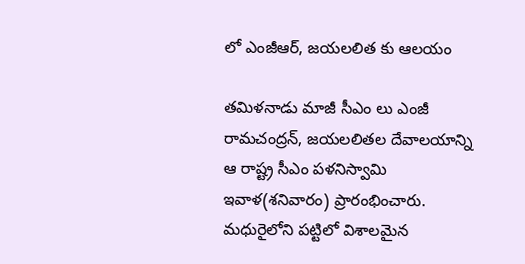లో ఎంజీఆర్, జయలలిత కు ఆలయం

తమిళనాడు మాజీ సీఎం లు ఎంజీ రామచంద్రన్, జయలలితల దేవాలయాన్ని ఆ రాష్ట్ర సీఎం పళనిస్వామి ఇవాళ(శనివారం) ప్రారంభించారు. మధురైలోని పట్టిలో విశాలమైన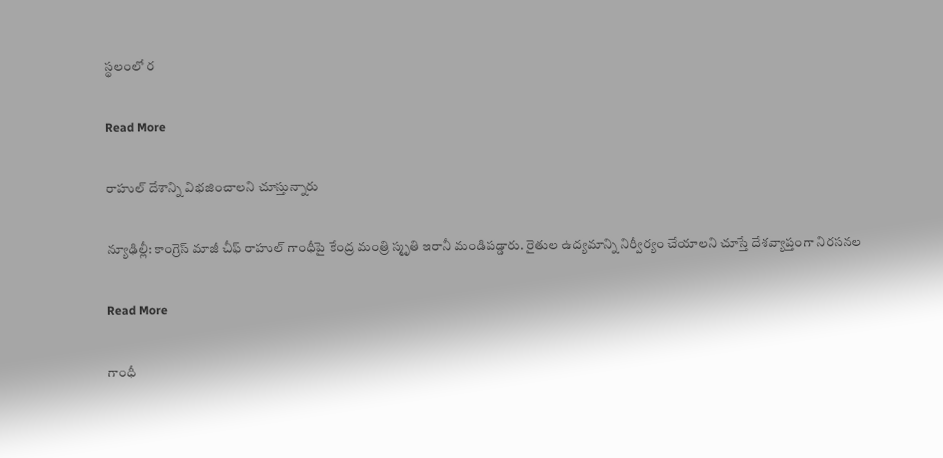స్థలంలో ర

Read More

రాహుల్ దేశాన్ని విభజించాలని చూస్తున్నారు

న్యూఢిల్లీ: కాంగ్రెస్ మాజీ చీఫ్ రాహుల్ గాంధీపై కేంద్ర మంత్రి స్మృతి ఇరానీ మండిపడ్డారు. రైతుల ఉద్యమాన్ని నిర్వీర్యం చేయాలని చూస్తే దేశవ్యాప్తంగా నిరసనల

Read More

గాంధీ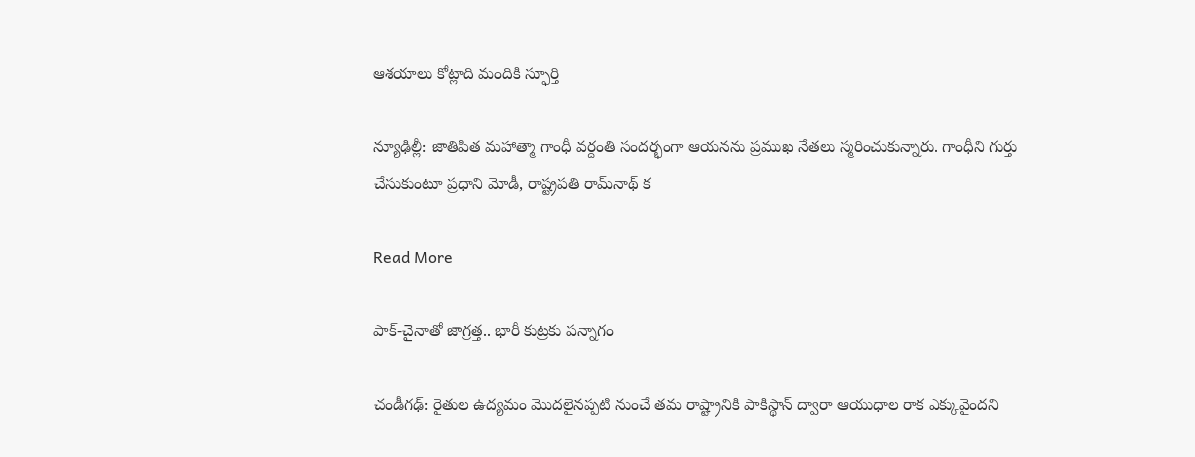ఆశయాలు కోట్లాది మందికి స్ఫూర్తి

న్యూఢిల్లీ: జాతిపిత మహాత్మా గాంధీ వర్దంతి సందర్భంగా ఆయనను ప్రముఖ నేతలు స్మరించుకున్నారు. గాంధీని గుర్తు చేసుకుంటూ ప్రధాని మోడీ, రాష్ట్రపతి రామ్‌నాథ్ క

Read More

పాక్-చైనాతో జాగ్రత్త.. భారీ కుట్రకు పన్నాగం

చండీగఢ్: రైతుల ఉద్యమం మొదలైనప్పటి నుంచే తమ రాష్ట్రానికి పాకిస్థాన్ ద్వారా ఆయుధాల రాక ఎక్కువైందని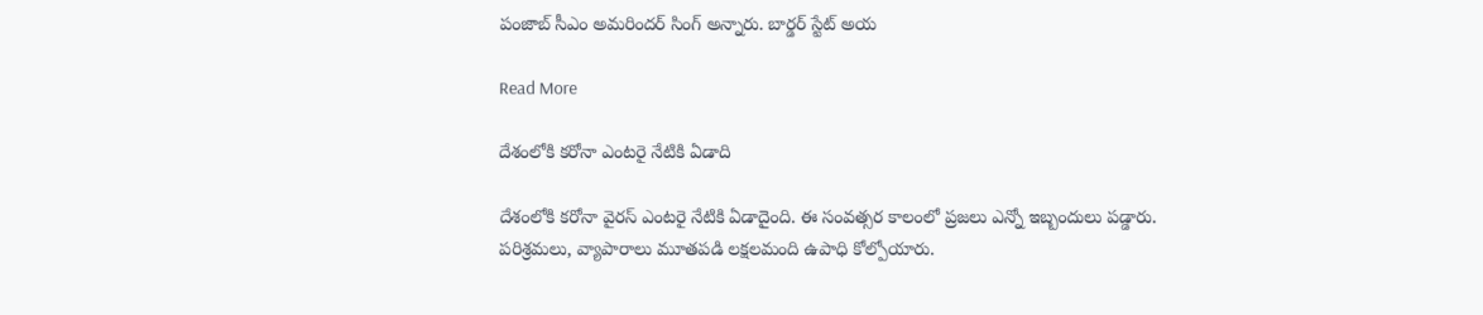పంజాబ్ సీఎం అమరిందర్ సింగ్ అన్నారు. బార్డర్ స్టేట్ అయ

Read More

దేశంలోకి కరోనా ఎంటరై నేటికి ఏడాది

దేశంలోకి కరోనా వైరస్ ఎంటరై నేటికి ఏడాదైంది. ఈ సంవత్సర కాలంలో ప్రజలు ఎన్నో ఇబ్బందులు పడ్డారు. పరిశ్రమలు, వ్యాపారాలు మూతపడి లక్షలమంది ఉపాధి కోల్పోయారు.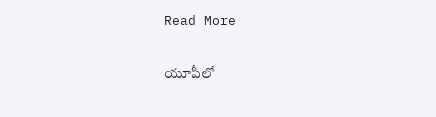Read More

యూపీలో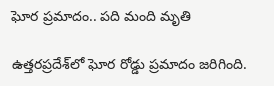ఘోర ప్రమాదం.. పది మంది మృతి

ఉత్తరప్రదేశ్‌లో ఘోర రోడ్డు ప్రమాదం జరిగింది.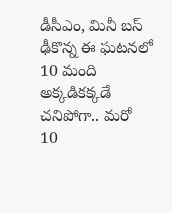డీసీఎం, మినీ బస్ ఢీకొన్న ఈ ఘటనలో 10 మంది అక్కడికక్కడే చనిపోగా.. మరో 10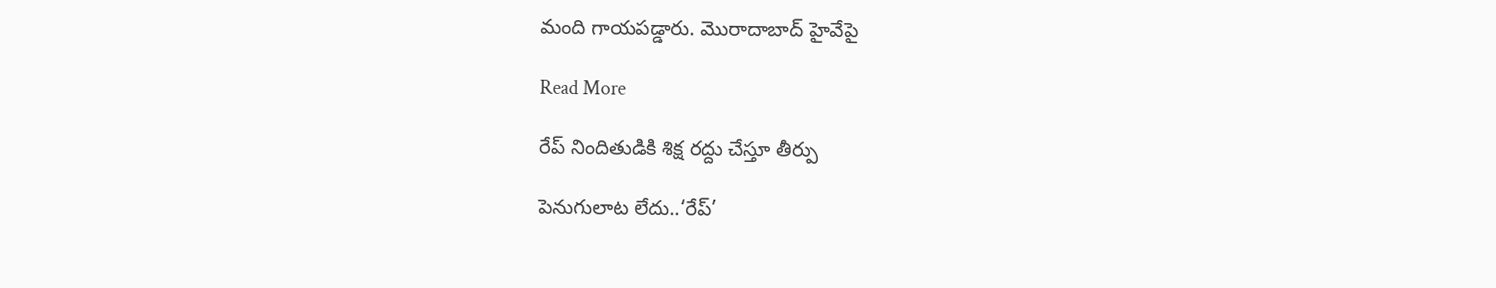మంది గాయపడ్డారు. మొరాదాబాద్ హైవేపై

Read More

రేప్‌‌ నిందితుడికి శిక్ష రద్దు చేస్తూ తీర్పు

పెనుగులాట లేదు..‘రేప్‌’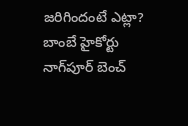జరిగిందంటే ఎట్లా? బాంబే హైకోర్టు నాగ్‌‌పూర్‌‌ బెంచ్‌‌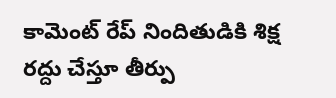కామెంట్ రేప్‌‌ నిందితుడికి శిక్ష రద్దు చేస్తూ తీర్పు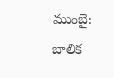ముంబై: బాలిక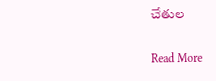చేతుల

Read More